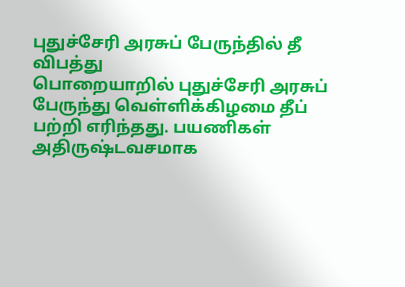புதுச்சேரி அரசுப் பேருந்தில் தீ விபத்து
பொறையாறில் புதுச்சேரி அரசுப் பேருந்து வெள்ளிக்கிழமை தீப் பற்றி எரிந்தது. பயணிகள் அதிருஷ்டவசமாக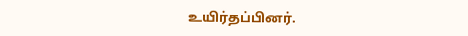உயிர்தப்பினர்.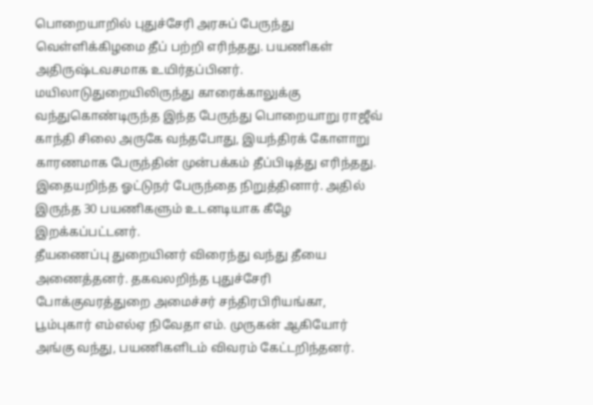பொறையாறில் புதுச்சேரி அரசுப் பேருந்து வெள்ளிக்கிழமை தீப் பற்றி எரிந்தது. பயணிகள் அதிருஷ்டவசமாக உயிர்தப்பினர்.
மயிலாடுதுறையிலிருந்து காரைக்காலுக்கு வந்துகொண்டிருந்த இந்த பேருந்து பொறையாறு ராஜீவ் காந்தி சிலை அருகே வந்தபோது, இயந்திரக் கோளாறு காரணமாக பேருந்தின் முன்பக்கம் தீப்பிடித்து எரிந்தது. இதையறிந்த ஓட்டுநர் பேருந்தை நிறுத்தினார். அதில் இருந்த 30 பயணிகளும் உடனடியாக கீழே இறக்கப்பட்டனர்.
தீயணைப்பு துறையினர் விரைந்து வந்து தீயை அணைத்தனர். தகவலறிந்த புதுச்சேரி போக்குவரத்துறை அமைச்சர் சந்திரபிரியங்கா, பூம்புகார் எம்எல்ஏ நிவேதா எம். முருகன் ஆகியோர் அங்கு வந்து, பயணிகளிடம் விவரம் கேட்டறிந்தனர்.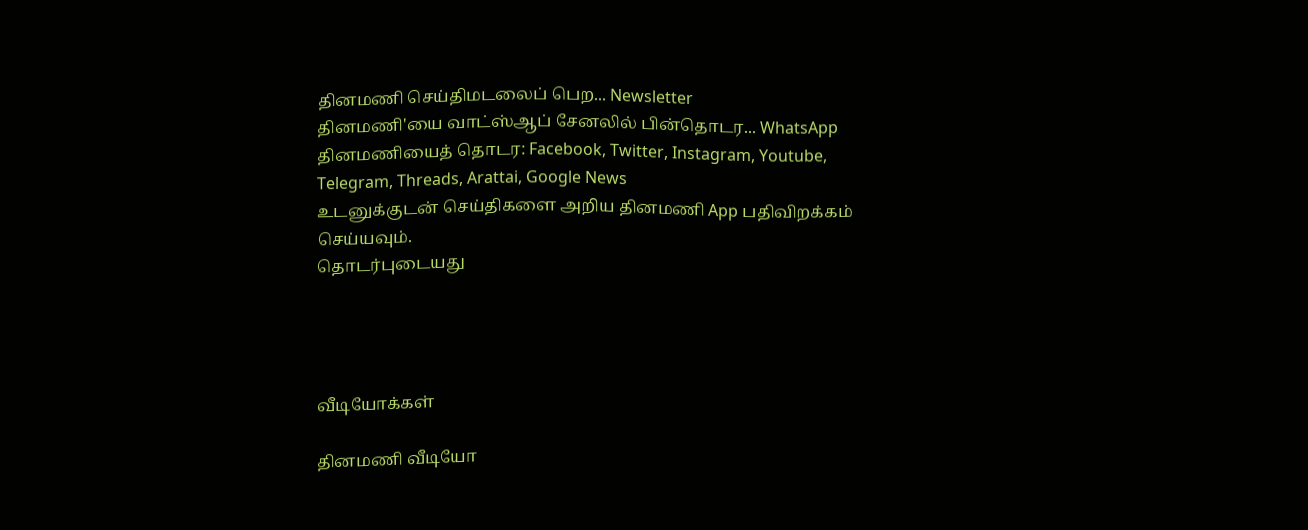தினமணி செய்திமடலைப் பெற... Newsletter
தினமணி'யை வாட்ஸ்ஆப் சேனலில் பின்தொடர... WhatsApp
தினமணியைத் தொடர: Facebook, Twitter, Instagram, Youtube, Telegram, Threads, Arattai, Google News
உடனுக்குடன் செய்திகளை அறிய தினமணி App பதிவிறக்கம் செய்யவும்.
தொடர்புடையது




வீடியோக்கள்

தினமணி வீடியோ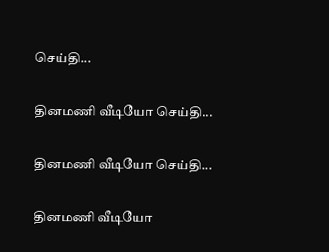செய்தி...

தினமணி வீடியோ செய்தி...

தினமணி வீடியோ செய்தி...

தினமணி வீடியோ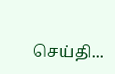செய்தி...